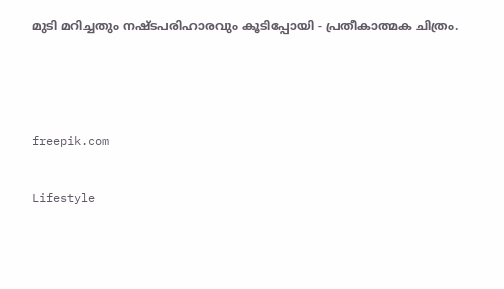മുടി മറിച്ചതും നഷ്ടപരിഹാരവും കൂടിപ്പോയി - പ്രതീകാത്മക ചിത്രം.



freepik.com

Lifestyle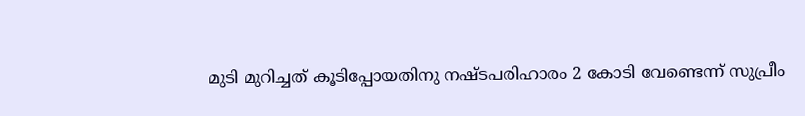മുടി മുറിച്ചത് കൂടിപ്പോയതിനു നഷ്ടപരിഹാരം 2 കോടി വേണ്ടെന്ന് സുപ്രീം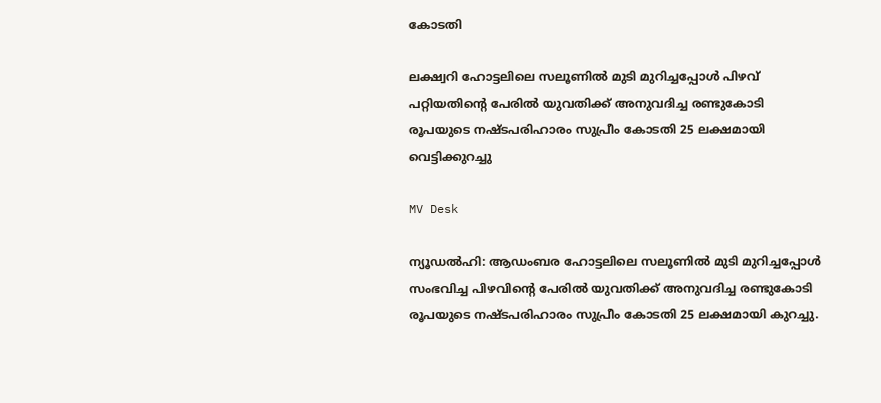കോടതി

ലക്ഷ്വറി ഹോട്ടലിലെ സലൂണിൽ മുടി മുറിച്ചപ്പോൾ പിഴവ് പറ്റിയതിന്‍റെ പേരിൽ യുവതിക്ക് അനുവദിച്ച രണ്ടുകോടി രൂപയുടെ നഷ്ടപരിഹാരം സുപ്രീം കോടതി 25 ലക്ഷമായി വെട്ടിക്കുറച്ചു

MV Desk

ന്യൂഡൽഹി: ആഡംബര ഹോട്ടലിലെ സലൂണിൽ മുടി മുറിച്ചപ്പോൾ സംഭവിച്ച പിഴവിന്‍റെ പേരിൽ യുവതിക്ക് അനുവദിച്ച രണ്ടുകോടി രൂപയുടെ നഷ്ടപരിഹാരം സുപ്രീം കോടതി 25 ലക്ഷമായി കുറച്ചു.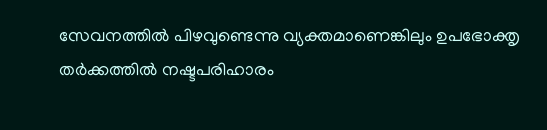സേവനത്തിൽ പിഴവുണ്ടെന്നു വ്യക്തമാണെങ്കിലും ഉപഭോക്തൃ തർക്കത്തിൽ നഷ്ടപരിഹാരം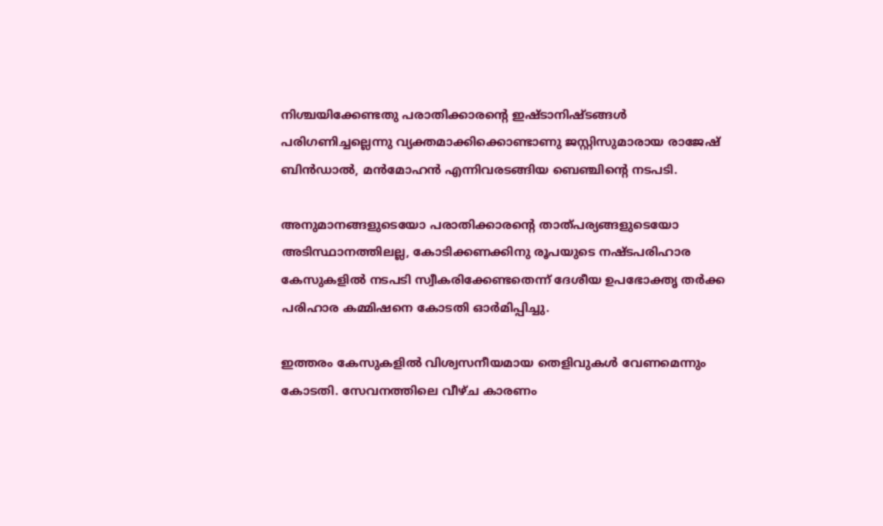നിശ്ചയിക്കേണ്ടതു പരാതിക്കാരന്‍റെ ഇഷ്ടാനിഷ്ടങ്ങൾ പരിഗണിച്ചല്ലെന്നു വ്യക്തമാക്കിക്കൊണ്ടാണു ജസ്റ്റിസുമാരായ രാജേഷ് ബിൻഡാൽ, മൻമോഹൻ എന്നിവരടങ്ങിയ ബെഞ്ചിന്‍റെ നടപടി.

അനുമാനങ്ങളുടെയോ പരാതിക്കാരന്‍റെ താത്പര്യങ്ങളുടെയോ അടിസ്ഥാനത്തിലല്ല, കോടിക്കണക്കിനു രൂപയുടെ നഷ്ടപരിഹാര കേസുകളിൽ നടപടി സ്വീകരിക്കേണ്ടതെന്ന് ദേശീയ ഉപഭോക്തൃ തർക്ക പരിഹാര കമ്മിഷനെ കോടതി ഓർമിപ്പിച്ചു.

ഇത്തരം കേസുകളിൽ വിശ്വസനീയമായ തെളിവുകൾ വേണമെന്നും കോടതി. സേവനത്തിലെ വീഴ്ച കാരണം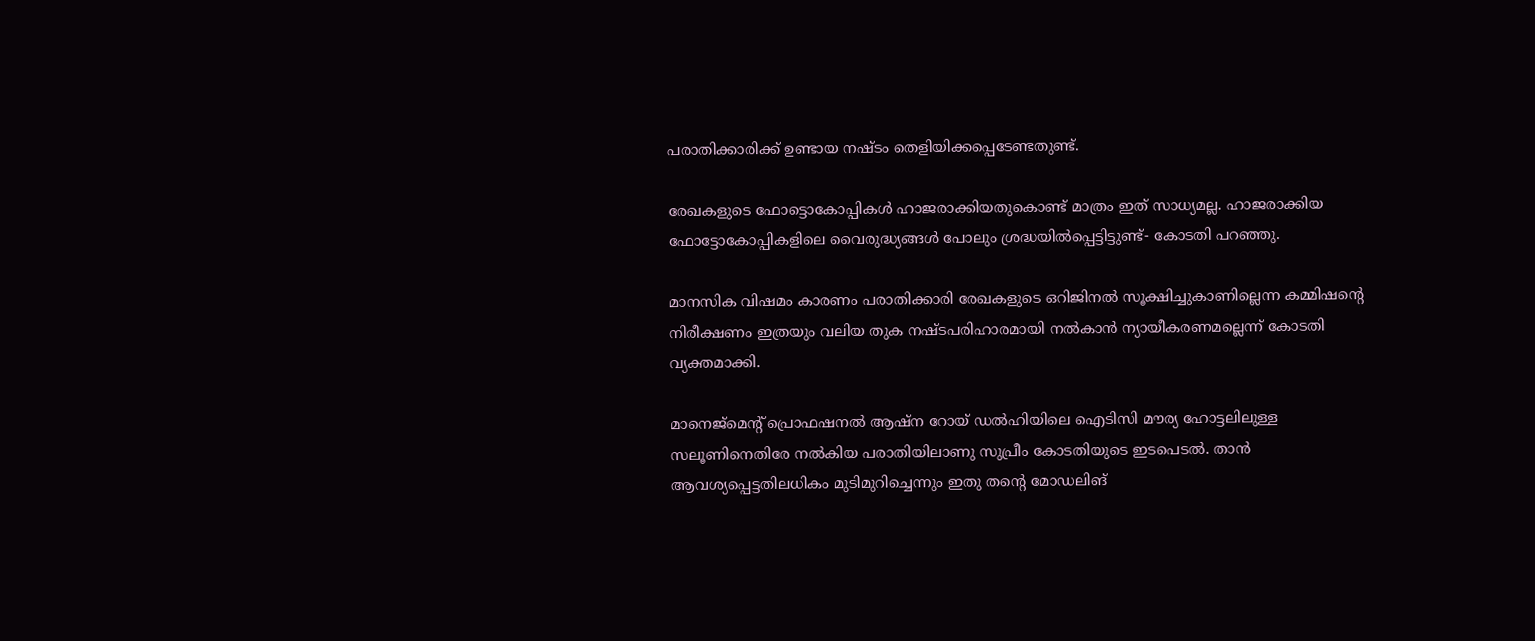പരാതിക്കാരിക്ക് ഉണ്ടായ നഷ്ടം തെളിയിക്കപ്പെടേണ്ടതുണ്ട്.

രേഖകളുടെ ഫോട്ടൊകോപ്പികൾ ഹാജരാക്കിയതുകൊണ്ട് മാത്രം ഇത് സാധ്യമല്ല. ഹാജരാക്കിയ ഫോട്ടോകോപ്പികളിലെ വൈരുദ്ധ്യങ്ങൾ പോലും ശ്രദ്ധയിൽപ്പെട്ടിട്ടുണ്ട്- കോടതി പറഞ്ഞു.

മാനസിക വിഷമം കാരണം പരാതിക്കാരി രേഖകളുടെ ഒറിജിനൽ സൂക്ഷിച്ചുകാണില്ലെന്ന കമ്മിഷന്‍റെ നിരീക്ഷണം ഇത്രയും വലിയ തുക നഷ്ടപരിഹാരമായി നൽകാൻ ന്യായീകരണമല്ലെന്ന് കോടതി വ്യക്തമാക്കി.

മാനെജ്മെന്‍റ് പ്രൊഫഷനൽ ആഷ്ന റോയ് ഡൽഹിയിലെ ഐടിസി മൗര്യ ഹോട്ടലിലുള്ള സലൂണിനെതിരേ നൽകിയ പരാതിയിലാണു സുപ്രീം കോടതിയുടെ ഇടപെടൽ. താൻ ആവശ്യപ്പെട്ടതിലധികം മുടിമുറിച്ചെന്നും ഇതു തന്‍റെ മോഡലിങ്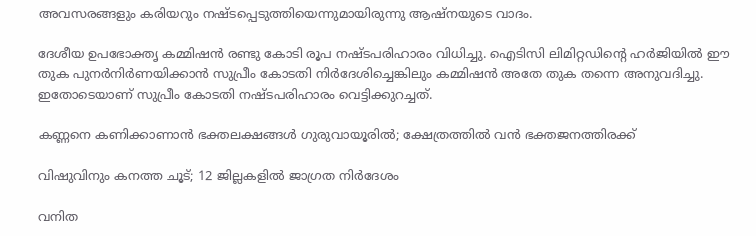അവസരങ്ങളും കരിയറും നഷ്ടപ്പെടുത്തിയെന്നുമായിരുന്നു ആഷ്നയുടെ വാദം.

ദേശീയ ഉപഭോക്തൃ കമ്മിഷൻ രണ്ടു കോടി രൂപ നഷ്ടപരിഹാരം വിധിച്ചു. ഐടിസി ലിമിറ്റഡിന്‍റെ ഹർജിയിൽ ഈ തുക പുനർനിർണയിക്കാൻ സുപ്രീം കോടതി നിർദേശിച്ചെങ്കിലും കമ്മിഷൻ അതേ തുക തന്നെ അനുവദിച്ചു. ഇതോടെയാണ് സുപ്രീം കോടതി നഷ്ടപരിഹാരം വെട്ടിക്കുറച്ചത്.

കണ്ണനെ കണിക്കാണാൻ ഭക്തലക്ഷങ്ങൾ ഗുരുവായൂരിൽ; ക്ഷേത്രത്തിൽ വൻ ഭക്തജനത്തിരക്ക്

വിഷുവിനും കനത്ത ചൂട്; 12 ജില്ലകളിൽ ജാഗ്രത നിർദേശം

വനിത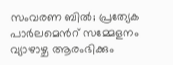സംവരണ ബിൽ; പ്രത്യേക പാർലമെന്‍റ് സമ്മേളനം വ്യാഴാഴ്ച ആരംഭിക്കും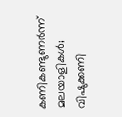കണികണ്ടുണർന്ന് മലയാളികൾ; വിഷുക്കണി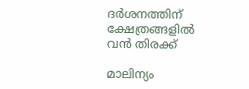ദർശനത്തിന് ക്ഷേത്രങ്ങളിൽ വൻ തിരക്ക്

മാലിന്യം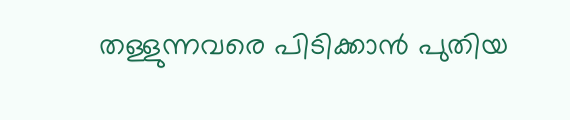തള്ളുന്നവരെ പിടിക്കാൻ പുതിയ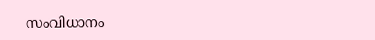സംവിധാനം